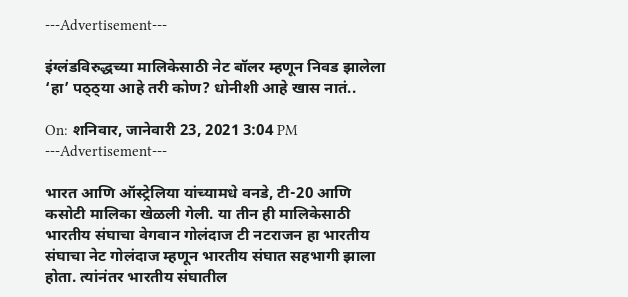---Advertisement---

इंग्लंडविरुद्धच्या मालिकेसाठी नेट बॉलर म्हणून निवड झालेला ‘हा’ पठ्ठ्या आहे तरी कोण? धोनीशी आहे खास नातं..

On: शनिवार, जानेवारी 23, 2021 3:04 PM
---Advertisement---

भारत आणि ऑस्ट्रेलिया यांच्यामधे वनडे, टी-20 आणि कसोटी मालिका खेळली गेली. या तीन ही मालिकेसाठी भारतीय संघाचा वेगवान गोलंदाज टी नटराजन हा भारतीय संघाचा नेट गोलंदाज म्हणून भारतीय संघात सहभागी झाला होता. त्यांनंतर भारतीय संघातील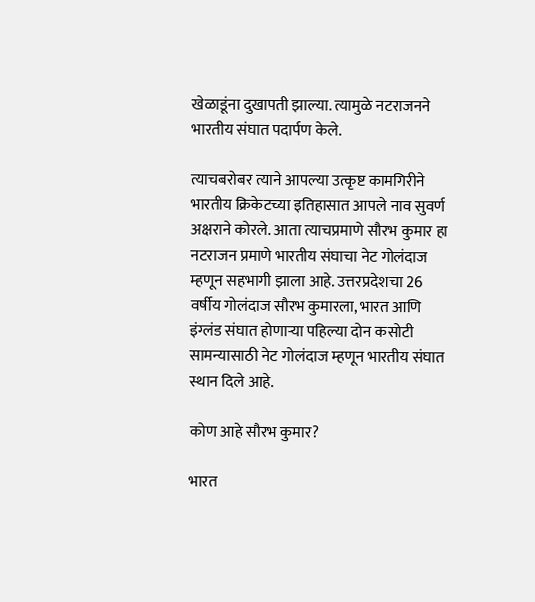खेळाडूंना दुखापती झाल्या. त्यामुळे नटराजनने भारतीय संघात पदार्पण केले.

त्याचबरोबर त्याने आपल्या उत्कृष्ट कामगिरीने भारतीय क्रिकेटच्या इतिहासात आपले नाव सुवर्ण अक्षराने कोरले. आता त्याचप्रमाणे सौरभ कुमार हा नटराजन प्रमाणे भारतीय संघाचा नेट गोलंदाज म्हणून सहभागी झाला आहे. उत्तरप्रदेशचा 26 वर्षीय गोलंदाज सौरभ कुमारला, भारत आणि इंग्लंड संघात होणार्‍या पहिल्या दोन कसोटी सामन्यासाठी नेट गोलंदाज म्हणून भारतीय संघात स्थान दिले आहे.

कोण आहे सौरभ कुमार?

भारत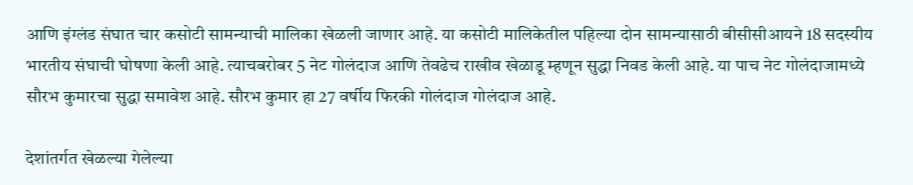आणि इंग्लंड संघात चार कसोटी सामन्याची मालिका खेळली जाणार आहे. या कसोटी मालिकेतील पहिल्या दोन सामन्यासाठी बीसीसीआयने 18 सदस्यीय भारतीय संघाची घोषणा केली आहे. त्याचबरोबर 5 नेट गोलंदाज आणि तेवढेच राखीव खेळाडू म्हणून सुद्धा निवड केली आहे. या पाच नेट गोलंदाजामध्ये सौरभ कुमारचा सुद्धा समावेश आहे. सौरभ कुमार हा 27 वर्षीय फिरकी गोलंदाज गोलंदाज आहे.

देशांतर्गत खेळल्या गेलेल्या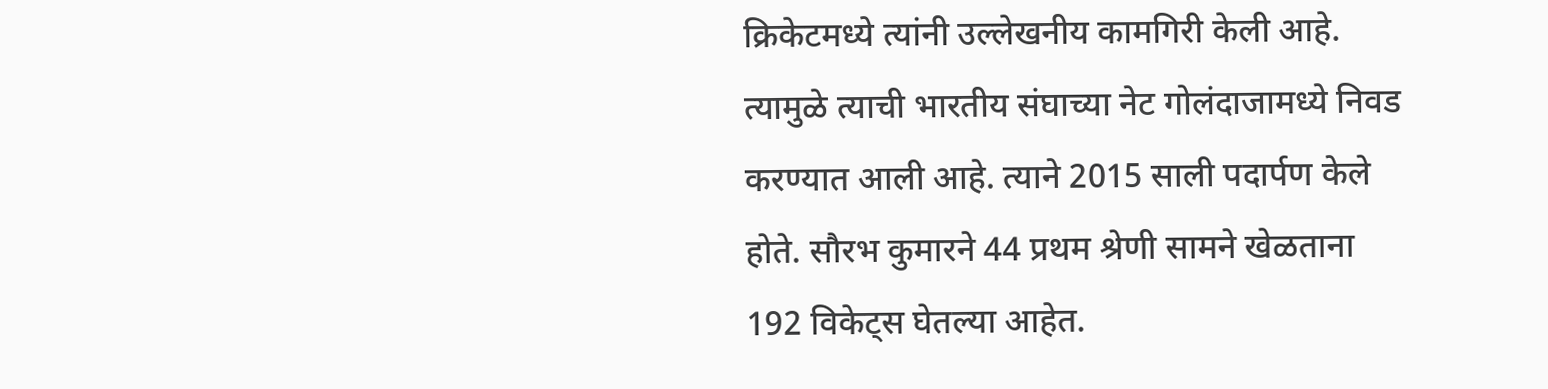क्रिकेटमध्ये त्यांनी उल्लेखनीय कामगिरी केली आहे. त्यामुळे त्याची भारतीय संघाच्या नेट गोलंदाजामध्ये निवड करण्यात आली आहे. त्याने 2015 साली पदार्पण केले होते. सौरभ कुमारने 44 प्रथम श्रेणी सामने खेळताना 192 विकेट्स घेतल्या आहेत.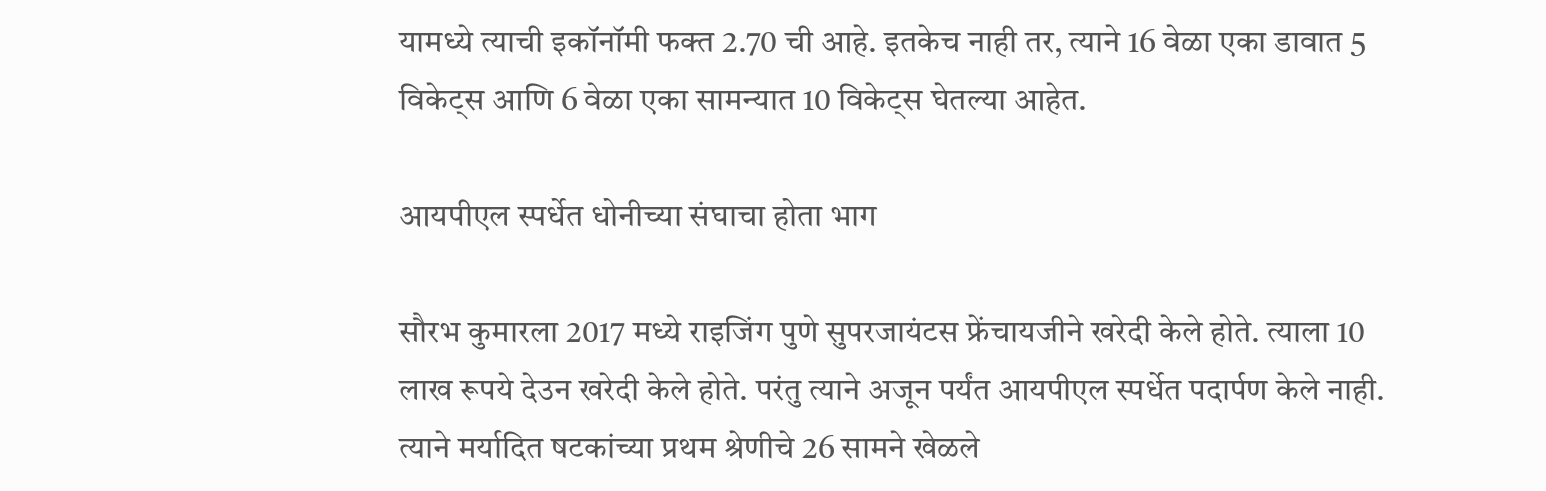यामध्ये त्याची इकॉनॉमी फक्त 2.70 ची आहे. इतकेच नाही तर, त्याने 16 वेळा एका डावात 5 विकेट्स आणि 6 वेळा एका सामन्यात 10 विकेट्स घेतल्या आहेत.

आयपीएल स्पर्धेत धोनीच्या संघाचा होता भाग

सौरभ कुमारला 2017 मध्ये राइजिंग पुणे सुपरजायंटस फ्रेंचायजीने खरेदी केले होते. त्याला 10 लाख रूपये देउन खरेदी केले होते. परंतु त्याने अजून पर्यंत आयपीएल स्पर्धेत पदार्पण केले नाही. त्याने मर्यादित षटकांच्या प्रथम श्रेणीचे 26 सामने खेळले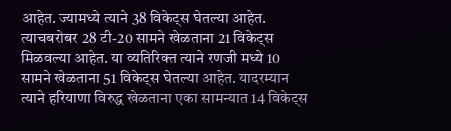आहेत. ज्यामध्ये त्याने 38 विकेट्स घेतल्या आहेत. त्याचबरोबर 28 टी-20 सामने खेळताना 21 विकेट्स मिळवल्या आहेत. या व्यतिरिक्त त्याने रणजी मध्ये 10 सामने खेळताना 51 विकेट्स घेतल्या आहेत. यादरम्यान त्याने हरियाणा विरुद्ध खेळताना एका सामन्यात 14 विकेट्स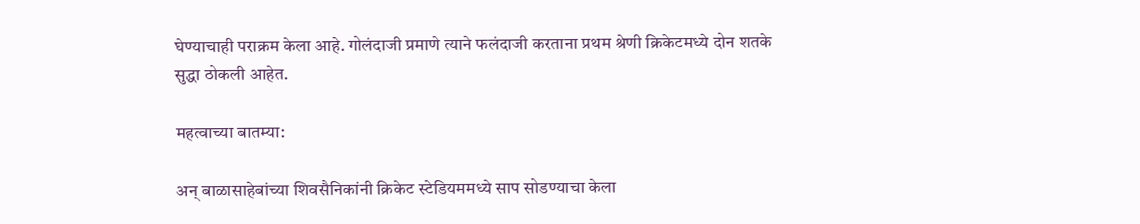घेण्याचाही पराक्रम केला आहे. गोलंदाजी प्रमाणे त्याने फलंदाजी करताना प्रथम श्रेणी क्रिकेटमध्ये दोन शतके सुद्धा ठोकली आहेत.

महत्वाच्या बातम्या:

अन् बाळासाहेबांच्या शिवसैनिकांनी क्रिकेट स्टेडियममध्ये साप सोडण्याचा केला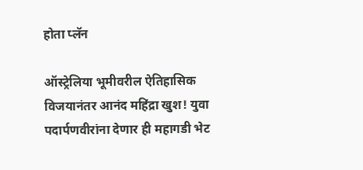होता प्लॅन

ऑस्ट्रेलिया भूमीवरील ऐतिहासिक विजयानंतर आनंद महिंद्रा खुश! युवा पदार्पणवीरांना देणार ही महागडी भेट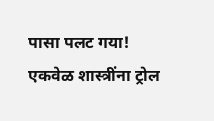पासा पलट गया! एकवेळ शास्त्रींना ट्रोल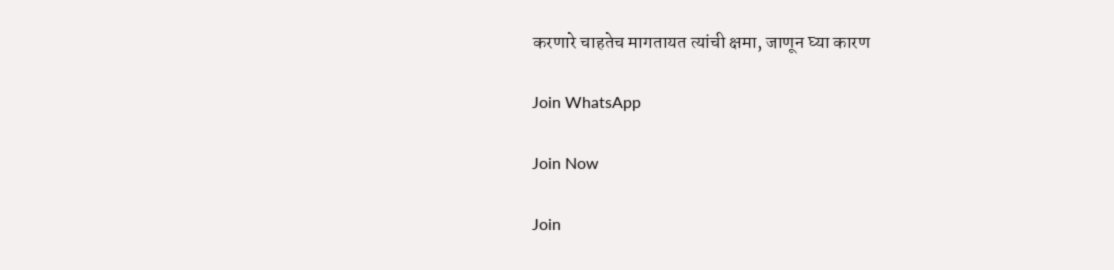करणारे चाहतेच मागतायत त्यांची क्षमा, जाणून घ्या कारण

Join WhatsApp

Join Now

Join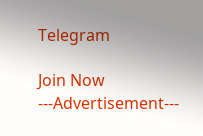Telegram

Join Now
---Advertisement---